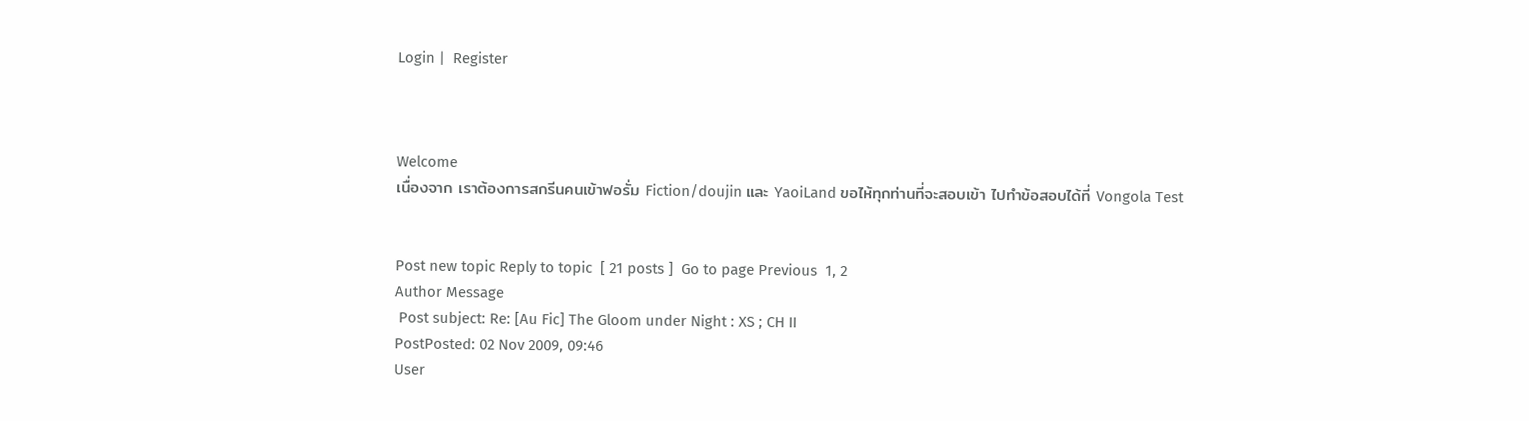Login |  Register



Welcome
เนื่องจาก เราต้องการสกรีนคนเข้าฟอรั่ม Fiction/doujin และ YaoiLand ขอไห้ทุกท่านที่จะสอบเข้า ไปทำข้อสอบได้ที่ Vongola Test


Post new topic Reply to topic  [ 21 posts ]  Go to page Previous  1, 2
Author Message
 Post subject: Re: [Au Fic] The Gloom under Night : XS ; CH II
PostPosted: 02 Nov 2009, 09:46
User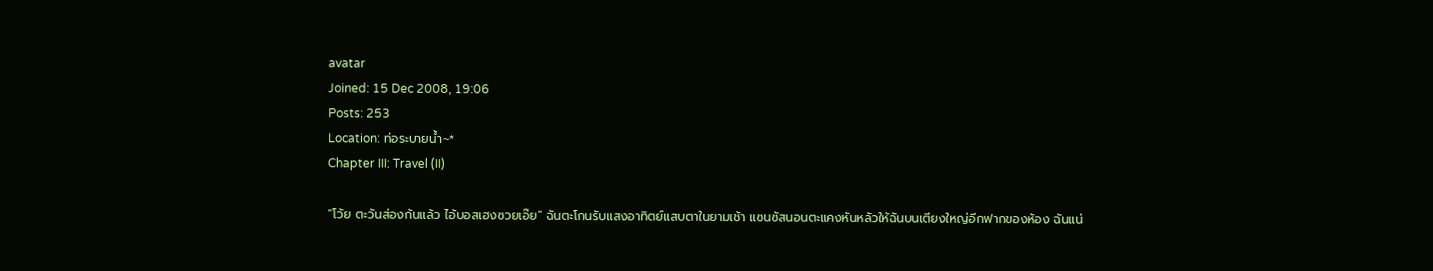avatar
Joined: 15 Dec 2008, 19:06
Posts: 253
Location: ท่อระบายน้ำ~*
Chapter III: Travel (II)

“โว้ย ตะวันส่องก้นแล้ว ไอ้บอสเฮงซวยเอ๊ย” ฉันตะโกนรับแสงอาทิตย์แสบตาในยามเช้า แซนซัสนอนตะแคงหันหลัวให้ฉันบนเตียงใหญ่อีกฟากของห้อง ฉันแน่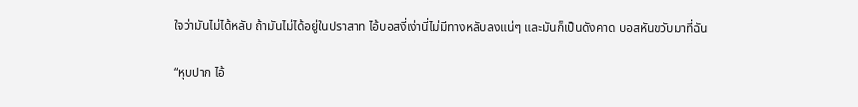ใจว่ามันไม่ได้หลับ ถ้ามันไม่ได้อยู่ในปราสาท ไอ้บอสงี่เง่านี่ไม่มีทางหลับลงแน่ๆ และมันก็เป็นดังคาด บอสหันขวับมาที่ฉัน

“หุบปาก ไอ้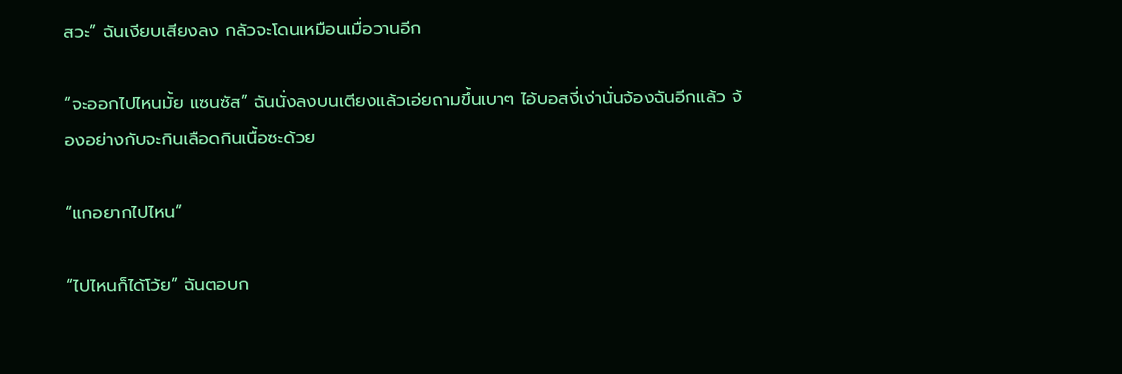สวะ” ฉันเงียบเสียงลง กลัวจะโดนเหมือนเมื่อวานอีก

“จะออกไปไหนมั้ย แซนซัส” ฉันนั่งลงบนเตียงแล้วเอ่ยถามขึ้นเบาๆ ไอ้บอสงี่เง่านั่นจ้องฉันอีกแล้ว จ้องอย่างกับจะกินเลือดกินเนื้อซะด้วย

“แกอยากไปไหน”

“ไปไหนก็ได้โว้ย” ฉันตอบก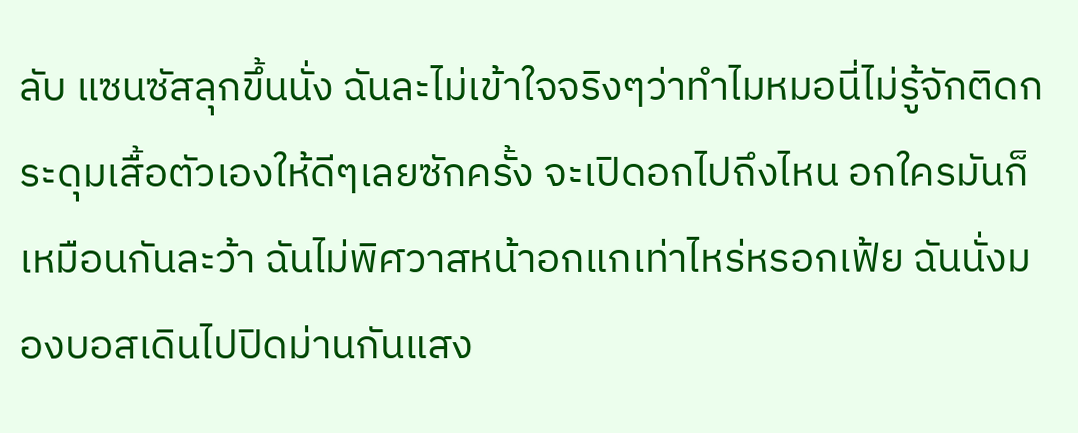ลับ แซนซัสลุกขึ้นนั่ง ฉันละไม่เข้าใจจริงๆว่าทำไมหมอนี่ไม่รู้จักติดกระดุมเสื้อตัวเองให้ดีๆเลยซักครั้ง จะเปิดอกไปถึงไหน อกใครมันก็เหมือนกันละว้า ฉันไม่พิศวาสหน้าอกแกเท่าไหร่หรอกเฟ้ย ฉันนั่งมองบอสเดินไปปิดม่านกันแสง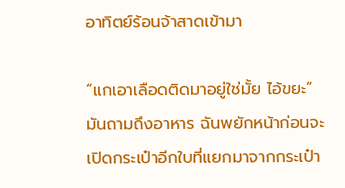อาทิตย์ร้อนจ้าสาดเข้ามา

“แกเอาเลือดติดมาอยู่ใช่มั้ย ไอ้ขยะ” มันถามถึงอาหาร ฉันพยักหน้าก่อนจะเปิดกระเป๋าอีกใบที่แยกมาจากกระเป๋า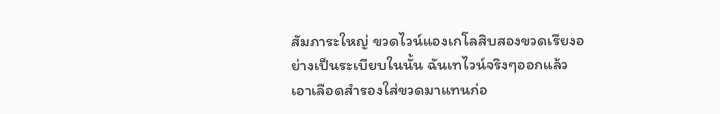สัมภาระใหญ่ ขวดไวน์แองเกโลสิบสองขวดเรียงอย่างเป็นระเบียบในนั้น ฉันเทไวน์จริงๆออกแล้วเอาเลือดสำรองใส่ขวดมาแทนก่อ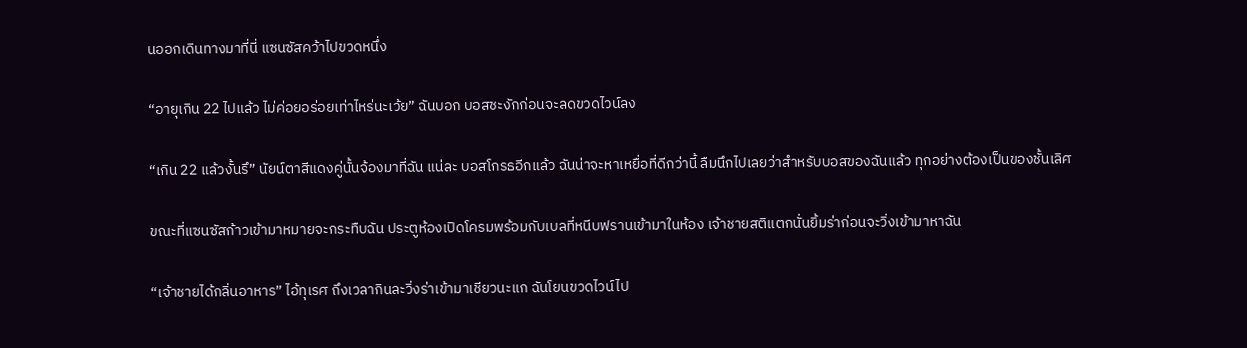นออกเดินทางมาที่นี่ แซนซัสคว้าไปขวดหนึ่ง

“อายุเกิน 22 ไปแล้ว ไม่ค่อยอร่อยเท่าไหร่นะเว้ย” ฉันบอก บอสชะงักก่อนจะลดขวดไวน์ลง

“เกิน 22 แล้วงั้นรึ” นัยน์ตาสีแดงคู่นั้นจ้องมาที่ฉัน แน่ละ บอสโกรธอีกแล้ว ฉันน่าจะหาเหยื่อที่ดีกว่านี้ ลืมนึกไปเลยว่าสำหรับบอสของฉันแล้ว ทุกอย่างต้องเป็นของชั้นเลิศ

ขณะที่แซนซัสก้าวเข้ามาหมายจะกระทืบฉัน ประตูห้องเปิดโครมพร้อมกับเบลที่หนีบฟรานเข้ามาในห้อง เจ้าชายสติแตกนั่นยิ้มร่าก่อนจะวิ่งเข้ามาหาฉัน

“เจ้าชายได้กลิ่นอาหาร” ไอ้ทุเรศ ถึงเวลากินละวิ่งร่าเข้ามาเชียวนะแก ฉันโยนขวดไวน์ไป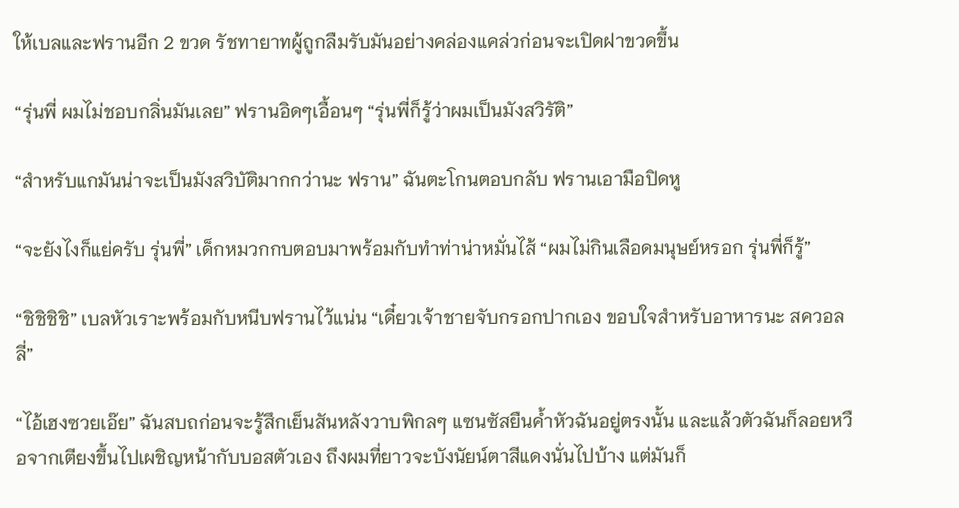ให้เบลและฟรานอีก 2 ขวด รัชทายาทผู้ถูกลืมรับมันอย่างคล่องแคล่วก่อนจะเปิดฝาขวดขึ้น

“รุ่นพี่ ผมไม่ชอบกลิ่นมันเลย” ฟรานอิดๆเอื้อนๆ “รุ่นพี่ก็รู้ว่าผมเป็นมังสวิรัติ”

“สำหรับแกมันน่าจะเป็นมังสวิบัติมากกว่านะ ฟราน” ฉันตะโกนตอบกลับ ฟรานเอามือปิดหู

“จะยังไงก็แย่ครับ รุ่นพี่” เด็กหมวกกบตอบมาพร้อมกับทำท่าน่าหมั่นไส้ “ผมไม่กินเลือดมนุษย์หรอก รุ่นพี่ก็รู้”

“ชิชิชิชิ” เบลหัวเราะพร้อมกับหนีบฟรานไว้แน่น “เดี๋ยวเจ้าชายจับกรอกปากเอง ขอบใจสำหรับอาหารนะ สควอลลี่”

“ไอ้เฮงซวยเอ๊ย” ฉันสบถก่อนจะรู้สึกเย็นสันหลังวาบพิกลๆ แซนซัสยืนค้ำหัวฉันอยู่ตรงนั้น และแล้วตัวฉันก็ลอยหวือจากเตียงขึ้นไปเผชิญหน้ากับบอสตัวเอง ถึงผมที่ยาวจะบังนัยน์ตาสีแดงนั่นไปบ้าง แต่มันก็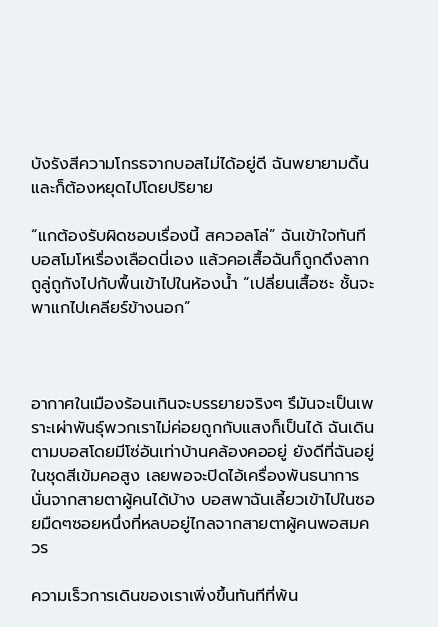บังรังสีความโกรธจากบอสไม่ได้อยู่ดี ฉันพยายามดิ้น และก็ต้องหยุดไปโดยปริยาย

“แกต้องรับผิดชอบเรื่องนี้ สควอลโล่” ฉันเข้าใจทันที บอสโมโหเรื่องเลือดนี่เอง แล้วคอเสื้อฉันก็ถูกดึงลากถูลู่ถูกังไปกับพื้นเข้าไปในห้องน้ำ “เปลี่ยนเสื้อซะ ชั้นจะพาแกไปเคลียร์ข้างนอก”



อากาศในเมืองร้อนเกินจะบรรยายจริงๆ รึมันจะเป็นเพราะเผ่าพันธุ์พวกเราไม่ค่อยถูกกับแสงก็เป็นได้ ฉันเดินตามบอสโดยมีโซ่อันเท่าบ้านคล้องคออยู่ ยังดีที่ฉันอยู่ในชุดสีเข้มคอสูง เลยพอจะปิดไอ้เครื่องพันธนาการนั่นจากสายตาผู้คนได้บ้าง บอสพาฉันเลี้ยวเข้าไปในซอยมืดๆซอยหนึ่งที่หลบอยู่ไกลจากสายตาผู้คนพอสมควร

ความเร็วการเดินของเราเพิ่งขึ้นทันทีที่พ้น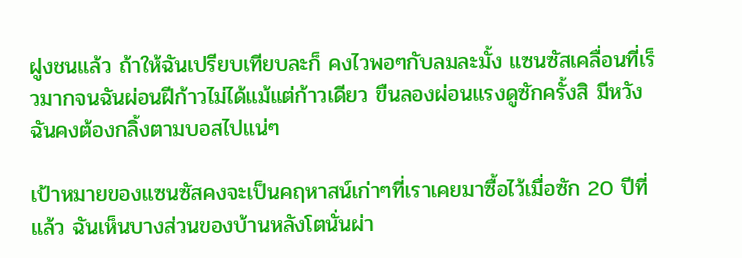ฝูงชนแล้ว ถ้าให้ฉันเปรียบเทียบละก็ คงไวพอๆกับลมละมั้ง แซนซัสเคลื่อนที่เร็วมากจนฉันผ่อนฝีก้าวไม่ได้แม้แต่ก้าวเดียว ขืนลองผ่อนแรงดูซักครั้งสิ มีหวังฉันคงต้องกลิ้งตามบอสไปแน่ๆ

เป้าหมายของแซนซัสคงจะเป็นคฤหาสน์เก่าๆที่เราเคยมาซื้อไว้เมื่อซัก 20 ปีที่แล้ว ฉันเห็นบางส่วนของบ้านหลังโตนั่นผ่า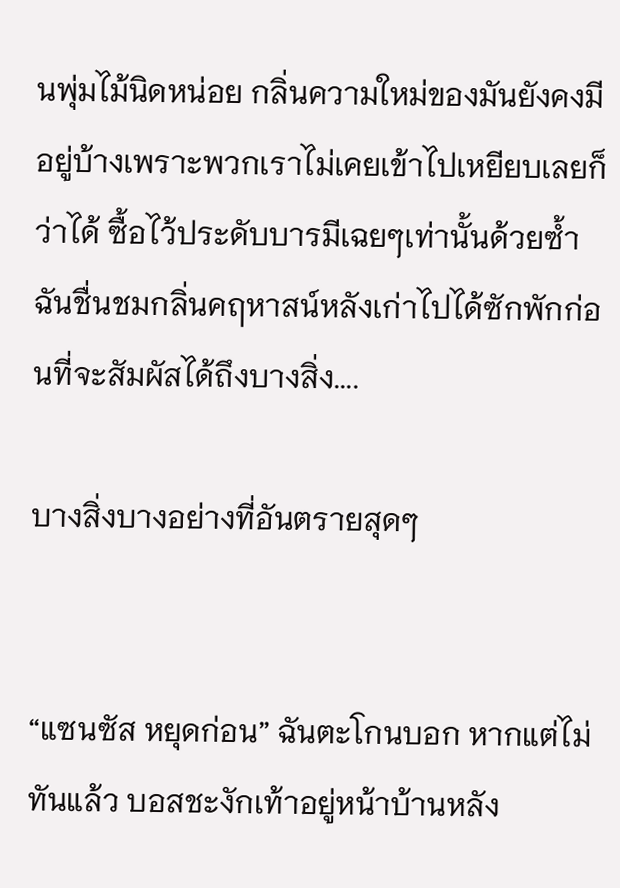นพุ่มไม้นิดหน่อย กลิ่นความใหม่ของมันยังคงมีอยู่บ้างเพราะพวกเราไม่เคยเข้าไปเหยียบเลยก็ว่าได้ ซื้อไว้ประดับบารมีเฉยๆเท่านั้นด้วยซ้ำ ฉันชื่นชมกลิ่นคฤหาสน์หลังเก่าไปได้ซักพักก่อนที่จะสัมผัสได้ถึงบางสิ่ง....

บางสิ่งบางอย่างที่อันตรายสุดๆ


“แซนซัส หยุดก่อน” ฉันตะโกนบอก หากแต่ไม่ทันแล้ว บอสชะงักเท้าอยู่หน้าบ้านหลัง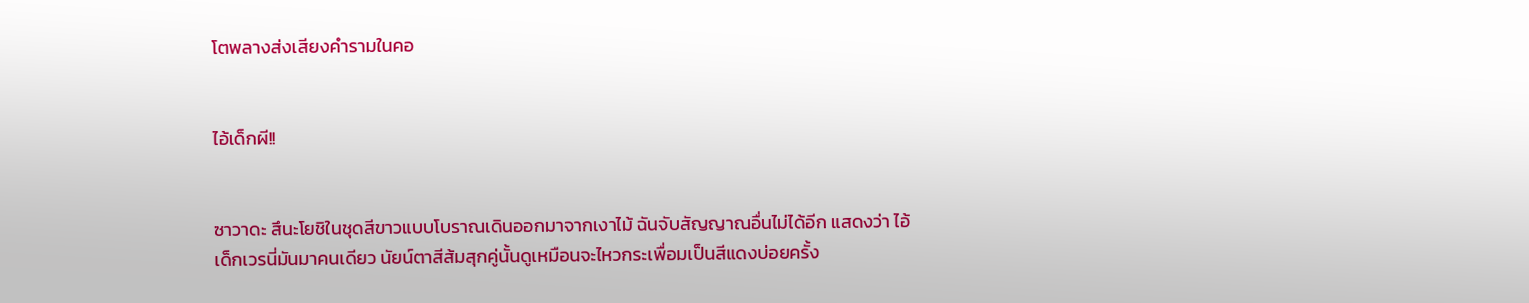โตพลางส่งเสียงคำรามในคอ


ไอ้เด็กผี!!


ซาวาดะ สึนะโยชิในชุดสีขาวแบบโบราณเดินออกมาจากเงาไม้ ฉันจับสัญญาณอื่นไม่ได้อีก แสดงว่า ไอ้เด็กเวรนี่มันมาคนเดียว นัยน์ตาสีส้มสุกคู่นั้นดูเหมือนจะไหวกระเพื่อมเป็นสีแดงบ่อยครั้ง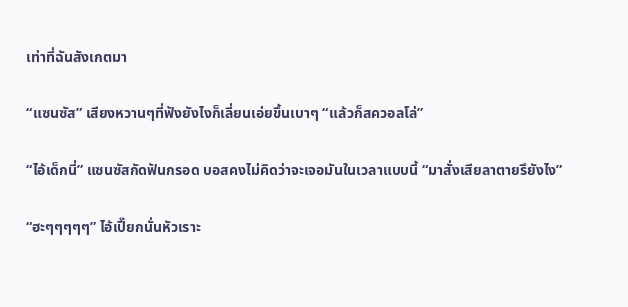เท่าที่ฉันสังเกตมา

“แซนซัส” เสียงหวานๆที่ฟังยังไงก็เลี่ยนเอ่ยขึ้นเบาๆ “แล้วก็สควอลโล่”

“ไอ้เด็กนี่” แซนซัสกัดฟันกรอด บอสคงไม่คิดว่าจะเจอมันในเวลาแบบนี้ “มาสั่งเสียลาตายรึยังไง”

“ฮะๆๆๆๆๆ” ไอ้เปี๊ยกนั่นหัวเราะ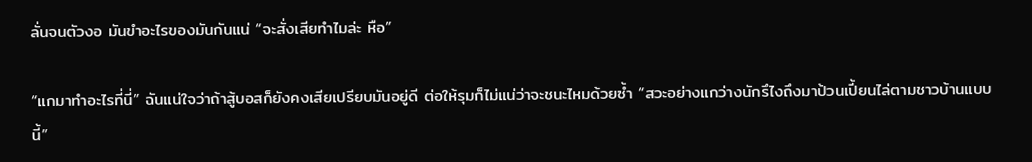ลั่นจนตัวงอ มันขำอะไรของมันกันแน่ “จะสั่งเสียทำไมล่ะ หือ”

“แกมาทำอะไรที่นี่” ฉันแน่ใจว่าถ้าสู้บอสก็ยังคงเสียเปรียบมันอยู่ดี ต่อให้รุมก็ไม่แน่ว่าจะชนะไหมด้วยซ้ำ “สวะอย่างแกว่างนักรึไงถึงมาป้วนเปี้ยนไล่ตามชาวบ้านแบบนี้”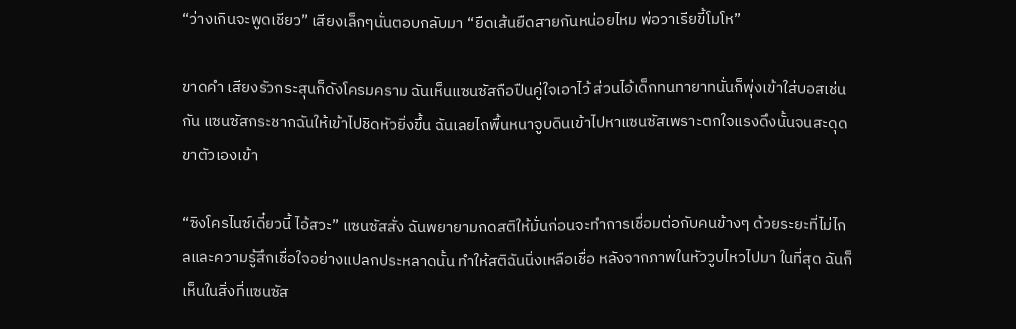“ว่างเกินจะพูดเชียว” เสียงเล็กๆนั่นตอบกลับมา “ยืดเส้นยืดสายกันหน่อยไหม พ่อวาเรียขี้โมโห”

ขาดคำ เสียงรัวกระสุนก็ดังโครมคราม ฉันเห็นแซนซัสถือปืนคู่ใจเอาไว้ ส่วนไอ้เด็กทนทายาทนั่นก็พุ่งเข้าใส่บอสเช่นกัน แซนซัสกระชากฉันให้เข้าไปชิดหัวยิ่งขึ้น ฉันเลยไถพื้นหนาจูบดินเข้าไปหาแซนซัสเพราะตกใจแรงดึงนั้นจนสะดุดขาตัวเองเข้า

“ซิงโครไนซ์เดี๋ยวนี้ ไอ้สวะ” แซนซัสสั่ง ฉันพยายามกดสติให้มั่นก่อนจะทำการเชื่อมต่อกับคนข้างๆ ด้วยระยะที่ไม่ไกลและความรู้สึกเชื่อใจอย่างแปลกประหลาดนั้น ทำให้สติฉันนิ่งเหลือเชื่อ หลังจากภาพในหัววูบไหวไปมา ในที่สุด ฉันก็เห็นในสิ่งที่แซนซัส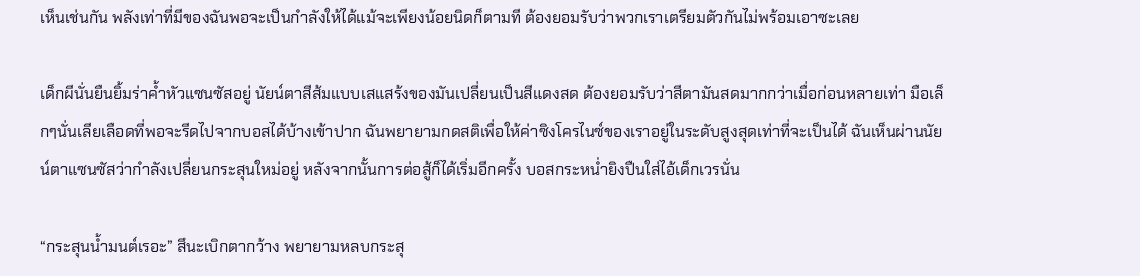เห็นเช่นกัน พลังเท่าที่มีของฉันพอจะเป็นกำลังให้ได้แม้จะเพียงน้อยนิดก็ตามที ต้องยอมรับว่าพวกเราเตรียมตัวกันไม่พร้อมเอาซะเลย

เด็กผีนั่นยืนยิ้มร่าค้ำหัวแซนซัสอยู่ นัยน์ตาสีส้มแบบเสแสร้งของมันเปลี่ยนเป็นสีแดงสด ต้องยอมรับว่าสีตามันสดมากกว่าเมื่อก่อนหลายเท่า มือเล็กๆนั่นเลียเลือดที่พอจะรีดไปจากบอสได้บ้างเข้าปาก ฉันพยายามกดสติเพื่อให้ค่าซิงโครไนซ์ของเราอยู่ในระดับสูงสุดเท่าที่จะเป็นได้ ฉันเห็นผ่านนัยน์ตาแซนซัสว่ากำลังเปลี่ยนกระสุนใหม่อยู่ หลังจากนั้นการต่อสู้ก็ได้เริ่มอีกครั้ง บอสกระหน่ำยิงปืนใส่ไอ้เด็กเวรนั่น

“กระสุนน้ำมนต์เรอะ” สึนะเบิกตากว้าง พยายามหลบกระสุ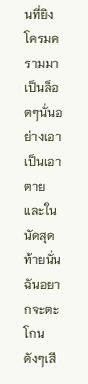นที่ยิงโครมครามมาเป็นล็อตๆนั่นอย่างเอาเป็นเอาตาย และในนัดสุดท้ายนั่น ฉันอยากจะตะโกนดังๆเสี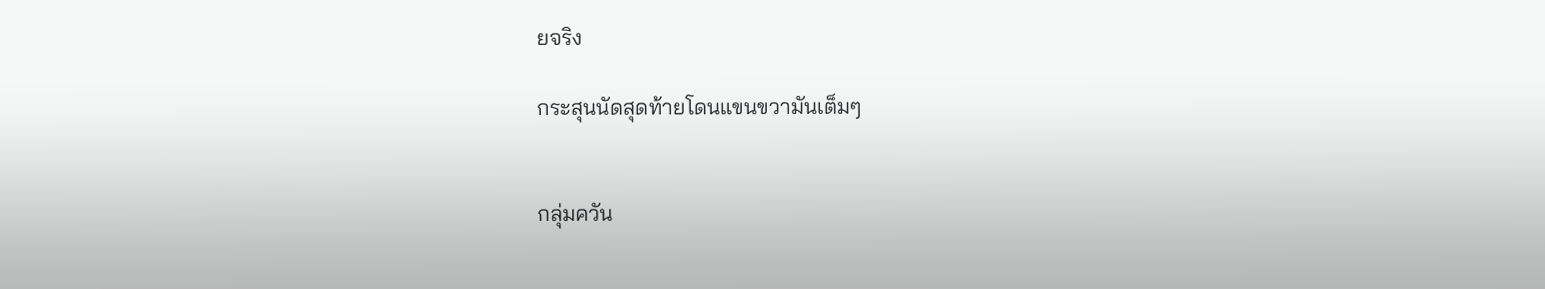ยจริง

กระสุนนัดสุดท้ายโดนแขนขวามันเต็มๆ


กลุ่มควัน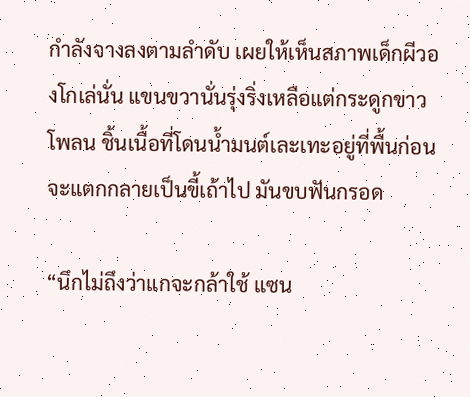กำลังจางลงตามลำดับ เผยให้เห็นสภาพเด็กผีวองโกเล่นั่น แขนขวานั่นรุ่งริ่งเหลือแต่กระดูกขาวโพลน ชิ้นเนื้อที่โดนน้ำมนต์เละเทะอยู่ที่พื้นก่อนจะแตกกลายเป็นขี้เถ้าไป มันขบฟันกรอด

“นึกไม่ถึงว่าแกจะกล้าใช้ แซน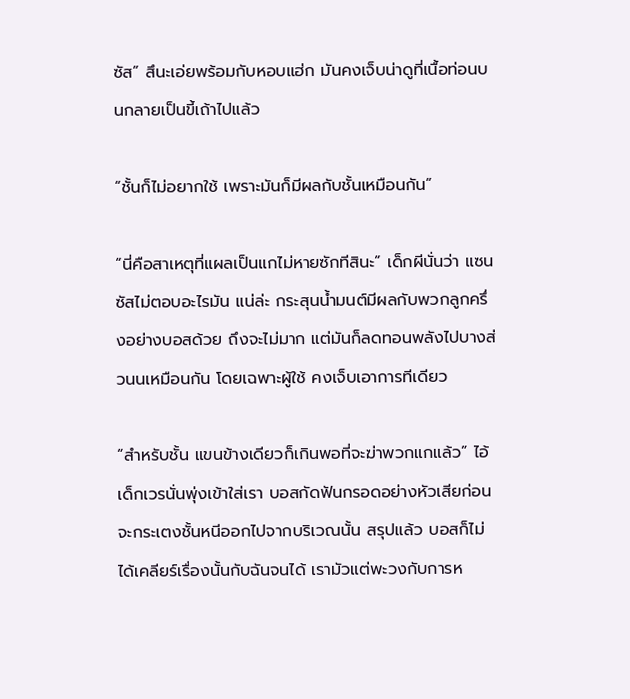ซัส” สึนะเอ่ยพร้อมกับหอบแฮ่ก มันคงเจ็บน่าดูที่เนื้อท่อนบนกลายเป็นขี้เถ้าไปแล้ว

“ชั้นก็ไม่อยากใช้ เพราะมันก็มีผลกับชั้นเหมือนกัน”

“นี่คือสาเหตุที่แผลเป็นแกไม่หายซักทีสินะ” เด็กผีนั่นว่า แซนซัสไม่ตอบอะไรมัน แน่ล่ะ กระสุนน้ำมนต์มีผลกับพวกลูกครึ่งอย่างบอสด้วย ถึงจะไม่มาก แต่มันก็ลดทอนพลังไปบางส่วนนเหมือนกัน โดยเฉพาะผู้ใช้ คงเจ็บเอาการทีเดียว

“สำหรับชั้น แขนข้างเดียวก็เกินพอที่จะฆ่าพวกแกแล้ว” ไอ้เด็กเวรนั่นพุ่งเข้าใส่เรา บอสกัดฟันกรอดอย่างหัวเสียก่อนจะกระเตงชั้นหนีออกไปจากบริเวณนั้น สรุปแล้ว บอสก็ไม่ได้เคลียร์เรื่องนั้นกับฉันจนได้ เรามัวแต่พะวงกับการห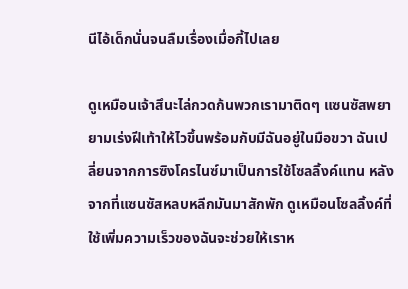นีไอ้เด็กนั่นจนลืมเรื่องเมื่อกี้ไปเลย

ดูเหมือนเจ้าสึนะไล่กวดก้นพวกเรามาติดๆ แซนซัสพยายามเร่งฝีเท้าให้ไวขึ้นพร้อมกับมีฉันอยู่ในมือขวา ฉันเปลี่ยนจากการซิงโครไนซ์มาเป็นการใช้โซลลิ้งค์แทน หลังจากที่แซนซัสหลบหลีกมันมาสักพัก ดูเหมือนโซลลิ้งค์ที่ใช้เพิ่มความเร็วของฉันจะช่วยให้เราห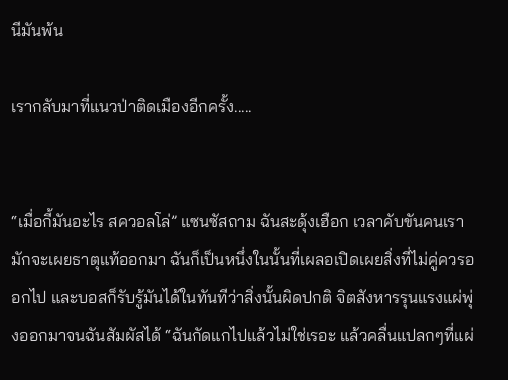นีมันพ้น

เรากลับมาที่แนวป่าติดเมืองอีกครั้ง.....


“เมื่อกี้มันอะไร สควอลโล่” แซนซัสถาม ฉันสะดุ้งเฮือก เวลาคับขันคนเรามักจะเผยธาตุแท้ออกมา ฉันก็เป็นหนึ่งในนั้นที่เผลอเปิดเผยสิ่งที่ไม่คู่ควรออกไป และบอสก็รับรู้มันได้ในทันทีว่าสิ่งนั้นผิดปกติ จิตสังหารรุนแรงแผ่พุ่งออกมาจนฉันสัมผัสได้ “ฉันกัดแกไปแล้วไม่ใช่เรอะ แล้วคลื่นแปลกๆที่แผ่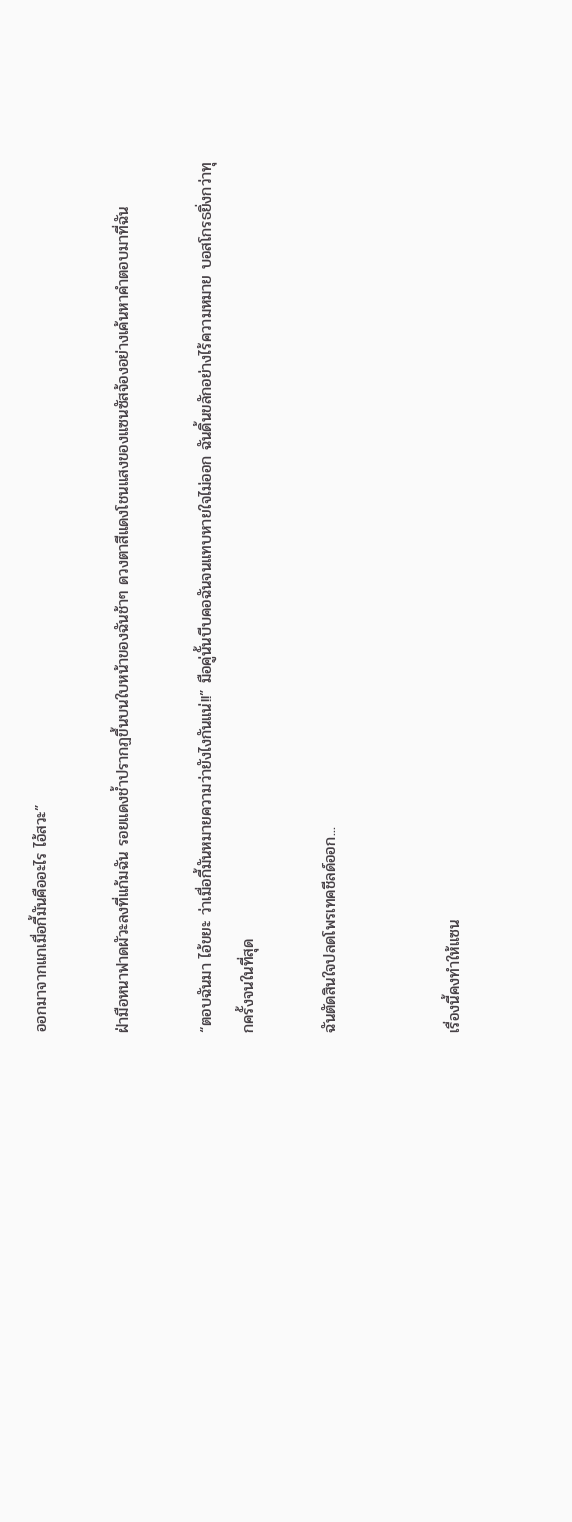ออกมาจากแกเมื่อกี้มันคืออะไร ไอ้สวะ”

ฝ่ามือหนาฟาดผัวะลงที่แก้มฉัน รอยแดงช้ำปรากฏขึ้นบนใบหน้าของฉันช้าๆ ดวงตาสีแดงโชนแสงของแซนซัสจ้องอย่างเค้นหาคำตอบมาที่ฉัน

“ตอบฉันมา ไอ้ขยะ ว่าเมื่อกี้มันหมายความว่ายังไงกันแน่!!” มือคู่นั้นบีบคอฉันจนแทบหายใจไม่ออก ฉันดิ้นขลักอย่างไร้ความหมาย บอสโกรธยิ่งกว่าทุกครั้งจนในที่สุด

ฉันตัดสินใจปลดโพรเทคชีลด์ออก...


เรื่องนี้คงทำให้แซน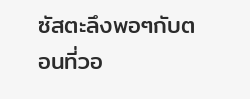ซัสตะลึงพอๆกับตอนที่วอ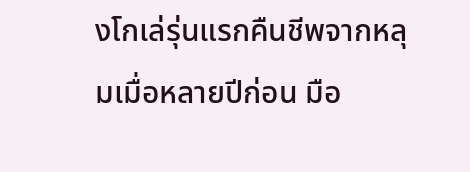งโกเล่รุ่นแรกคืนชีพจากหลุมเมื่อหลายปีก่อน มือ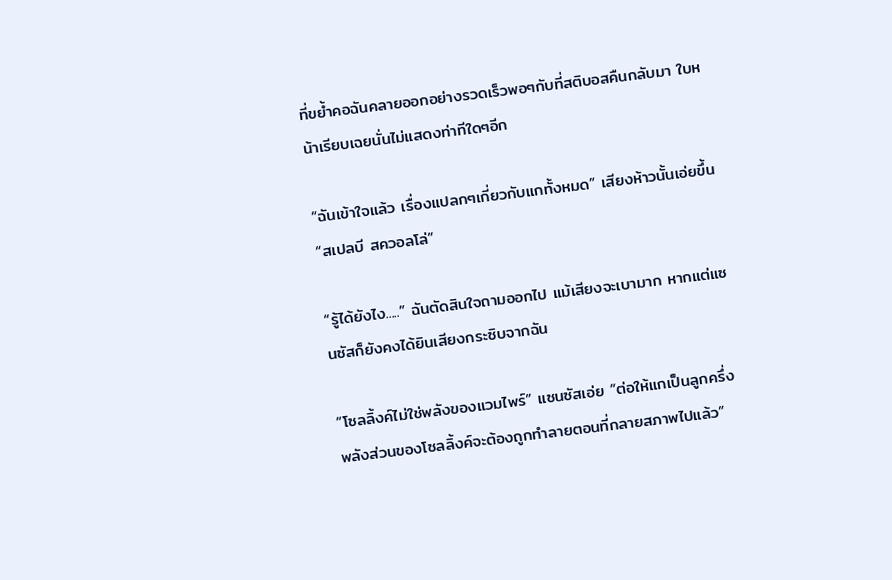ที่ขย้ำคอฉันคลายออกอย่างรวดเร็วพอๆกับที่สติบอสคืนกลับมา ใบหน้าเรียบเฉยนั่นไม่แสดงท่าทีใดๆอีก

“ฉันเข้าใจแล้ว เรื่องแปลกๆเกี่ยวกับแกทั้งหมด” เสียงห้าวนั้นเอ่ยขึ้น “สเปลบี สควอลโล่”

“รู้ได้ยังไง.....” ฉันตัดสินใจถามออกไป แม้เสียงจะเบามาก หากแต่แซนซัสก็ยังคงได้ยินเสียงกระซิบจากฉัน

“โซลลิ้งค์ไม่ใช่พลังของแวมไพร์” แซนซัสเอ่ย “ต่อให้แกเป็นลูกครึ่ง พลังส่วนของโซลลิ้งค์จะต้องถูกทำลายตอนที่กลายสภาพไปแล้ว”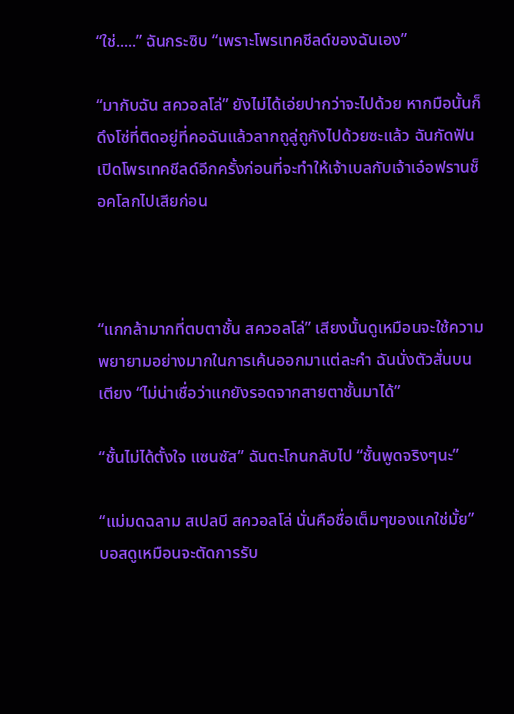“ใช่.....” ฉันกระซิบ “เพราะโพรเทคชีลด์ของฉันเอง”

“มากับฉัน สควอลโล่” ยังไม่ได้เอ่ยปากว่าจะไปด้วย หากมือนั้นก็ดึงโซ่ที่ติดอยู่ที่คอฉันแล้วลากถูลู่ถูกังไปด้วยซะแล้ว ฉันกัดฟันเปิดโพรเทคชีลด์อีกครั้งก่อนที่จะทำให้เจ้าเบลกับเจ้าเอ๋อฟรานช็อคโลกไปเสียก่อน



“แกกล้ามากที่ตบตาชั้น สควอลโล่” เสียงนั้นดูเหมือนจะใช้ความพยายามอย่างมากในการเค้นออกมาแต่ละคำ ฉันนั่งตัวสั่นบนเตียง “ไม่น่าเชื่อว่าแกยังรอดจากสายตาชั้นมาได้”

“ชั้นไม่ได้ตั้งใจ แซนซัส” ฉันตะโกนกลับไป “ชั้นพูดจริงๆนะ”

“แม่มดฉลาม สเปลบี สควอลโล่ นั่นคือชื่อเต็มๆของแกใช่มั้ย” บอสดูเหมือนจะตัดการรับ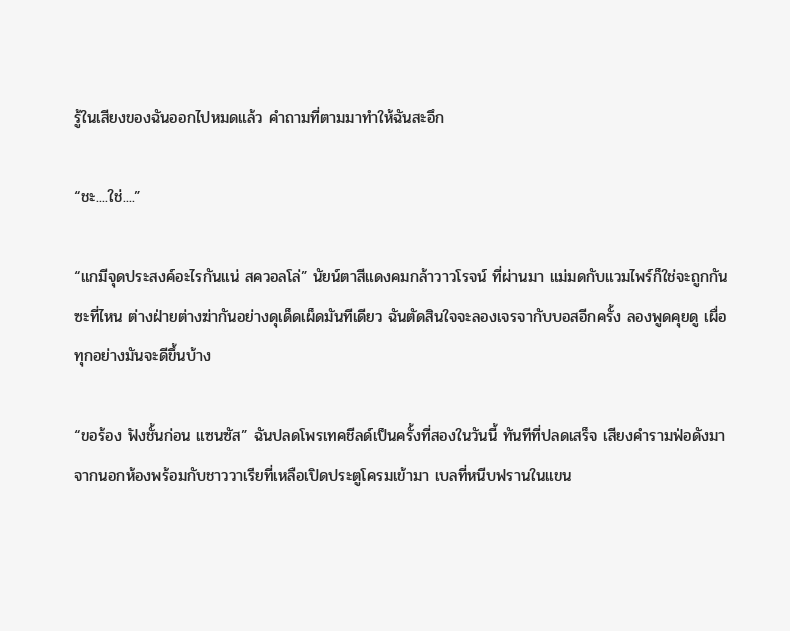รู้ในเสียงของฉันออกไปหมดแล้ว คำถามที่ตามมาทำให้ฉันสะอึก

“ชะ....ใช่....”

“แกมีจุดประสงค์อะไรกันแน่ สควอลโล่” นัยน์ตาสีแดงคมกล้าวาวโรจน์ ที่ผ่านมา แม่มดกับแวมไพร์ก็ใช่จะถูกกันซะที่ไหน ต่างฝ่ายต่างฆ่ากันอย่างดุเด็ดเผ็ดมันทีเดียว ฉันตัดสินใจจะลองเจรจากับบอสอีกครั้ง ลองพูดคุยดู เผื่อทุกอย่างมันจะดีขึ้นบ้าง

“ขอร้อง ฟังชั้นก่อน แซนซัส” ฉันปลดโพรเทคชีลด์เป็นครั้งที่สองในวันนี้ ทันทีที่ปลดเสร็จ เสียงคำรามฟ่อดังมาจากนอกห้องพร้อมกับชาววาเรียที่เหลือเปิดประตูโครมเข้ามา เบลที่หนีบฟรานในแขน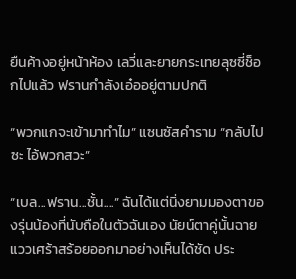ยืนค้างอยู่หน้าห้อง เลวี่และยายกระเทยลุซซี่ช็อกไปแล้ว ฟรานกำลังเอ๋ออยู่ตามปกติ

“พวกแกจะเข้ามาทำไม” แซนซัสคำราม “กลับไปซะ ไอ้พวกสวะ”

“เบล...ฟราน...ชั้น....” ฉันได้แต่นิ่งยามมองตาของรุ่นน้องที่นับถือในตัวฉันเอง นัยน์ตาคู่นั้นฉายแววเศร้าสร้อยออกมาอย่างเห็นได้ชัด ประ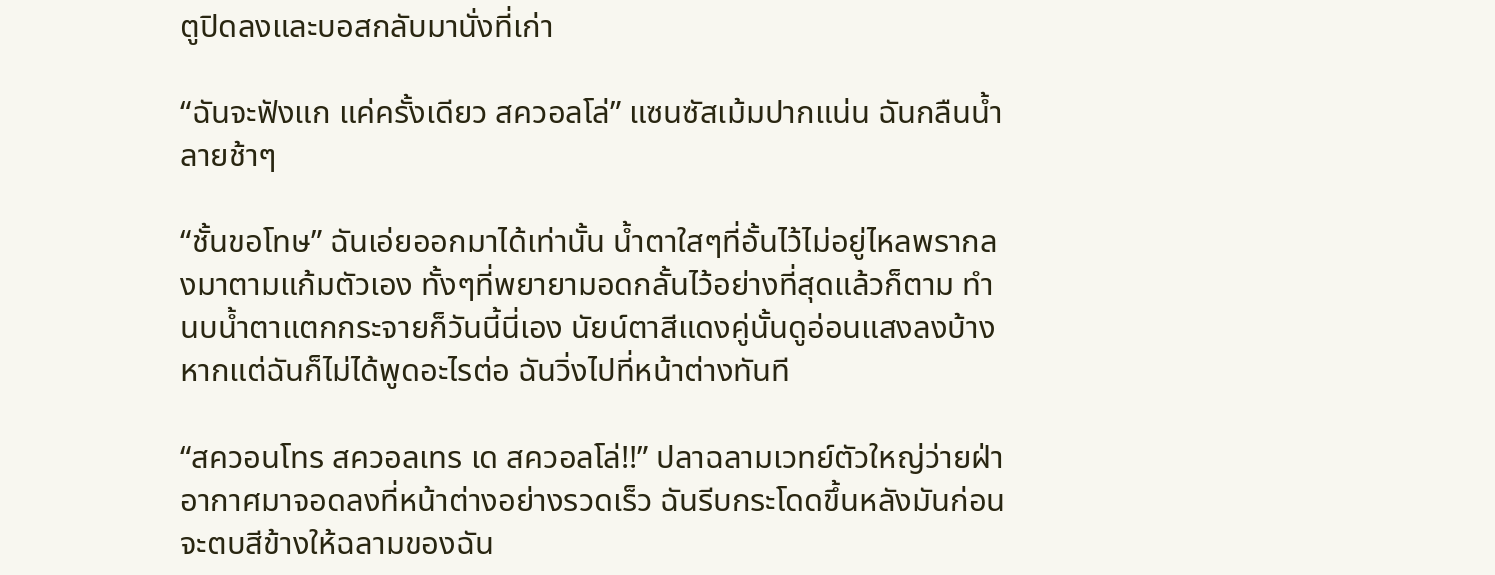ตูปิดลงและบอสกลับมานั่งที่เก่า

“ฉันจะฟังแก แค่ครั้งเดียว สควอลโล่” แซนซัสเม้มปากแน่น ฉันกลืนน้ำลายช้าๆ

“ชั้นขอโทษ” ฉันเอ่ยออกมาได้เท่านั้น น้ำตาใสๆที่อั้นไว้ไม่อยู่ไหลพรากลงมาตามแก้มตัวเอง ทั้งๆที่พยายามอดกลั้นไว้อย่างที่สุดแล้วก็ตาม ทำนบน้ำตาแตกกระจายก็วันนี้นี่เอง นัยน์ตาสีแดงคู่นั้นดูอ่อนแสงลงบ้าง หากแต่ฉันก็ไม่ได้พูดอะไรต่อ ฉันวิ่งไปที่หน้าต่างทันที

“สควอนโทร สควอลเทร เด สควอลโล่!!” ปลาฉลามเวทย์ตัวใหญ่ว่ายฝ่าอากาศมาจอดลงที่หน้าต่างอย่างรวดเร็ว ฉันรีบกระโดดขึ้นหลังมันก่อนจะตบสีข้างให้ฉลามของฉัน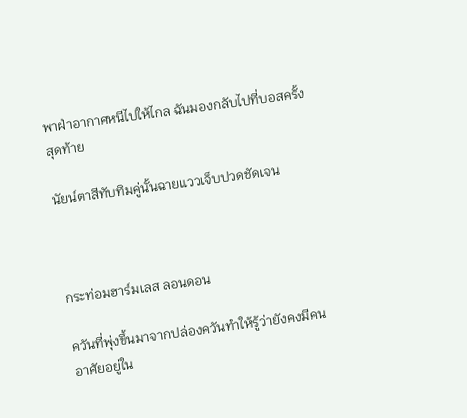พาฝ่าอากาศหนีไปให้ไกล ฉันมองกลับไปที่บอสครั้งสุดท้าย

นัยน์ตาสีทับทิมคู่นั้นฉายแววเจ็บปวดชัดเจน



กระท่อมฮาร์มเลส ลอนดอน

ควันที่พุ่งขึ้นมาจากปล่องควันทำให้รู้ว่ายังคงมีคนอาศัยอยู่ใน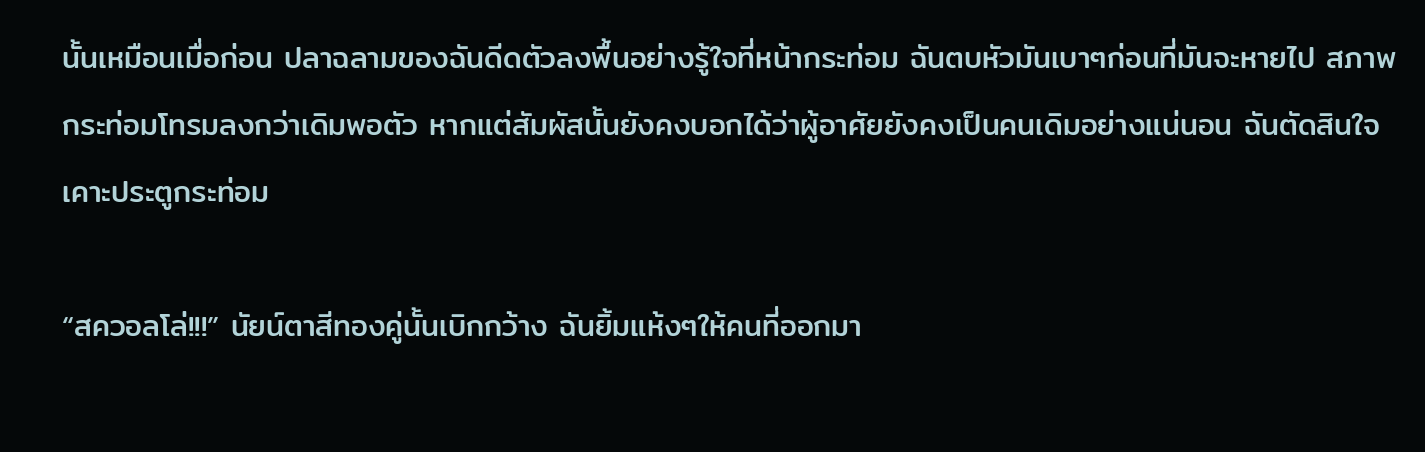นั้นเหมือนเมื่อก่อน ปลาฉลามของฉันดีดตัวลงพื้นอย่างรู้ใจที่หน้ากระท่อม ฉันตบหัวมันเบาๆก่อนที่มันจะหายไป สภาพกระท่อมโทรมลงกว่าเดิมพอตัว หากแต่สัมผัสนั้นยังคงบอกได้ว่าผู้อาศัยยังคงเป็นคนเดิมอย่างแน่นอน ฉันตัดสินใจเคาะประตูกระท่อม

“สควอลโล่!!!” นัยน์ตาสีทองคู่นั้นเบิกกว้าง ฉันยิ้มแห้งๆให้คนที่ออกมา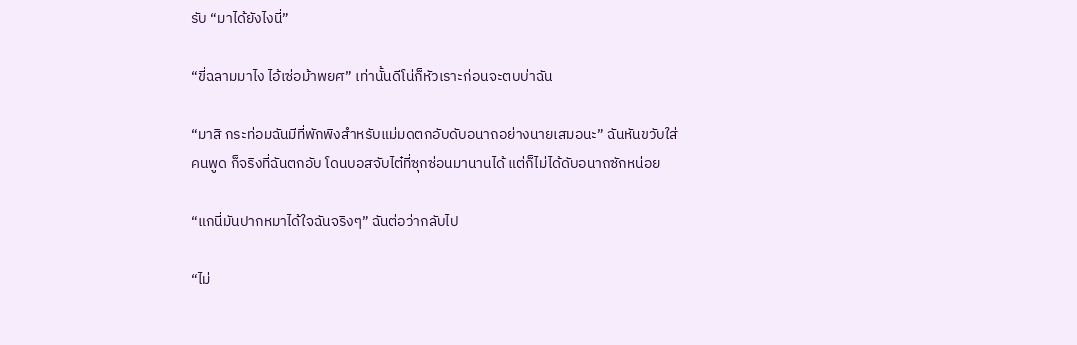รับ “มาได้ยังไงนี่”

“ขี่ฉลามมาไง ไอ้เซ่อม้าพยศ” เท่านั้นดีโน่ก็หัวเราะก่อนจะตบบ่าฉัน

“มาสิ กระท่อมฉันมีที่พักพิงสำหรับแม่มดตกอับดับอนาถอย่างนายเสมอนะ” ฉันหันขวับใส่คนพูด ก็จริงที่ฉันตกอับ โดนบอสจับไต๋ที่ซุกซ่อนมานานได้ แต่ก็ไม่ได้ดับอนาถซักหน่อย

“แกนี่มันปากหมาได้ใจฉันจริงๆ” ฉันต่อว่ากลับไป

“ไม่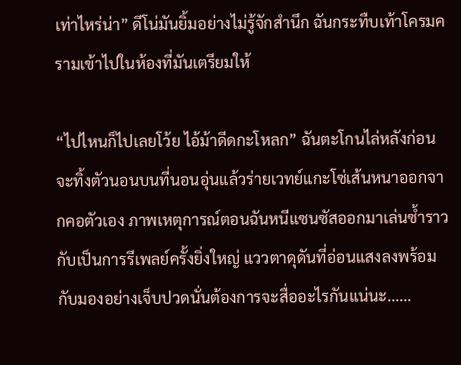เท่าไหร่น่า” ดีโน่มันยิ้มอย่างไม่รู้จักสำนึก ฉันกระทืบเท้าโครมครามเข้าไปในห้องที่มันเตรียมให้

“ไปไหนก็ไปเลยโว้ย ไอ้ม้าดีดกะโหลก” ฉันตะโกนไล่หลังก่อนจะทิ้งตัวนอนบนที่นอนอุ่นแล้วร่ายเวทย์แกะโซ่เส้นหนาออกจากคอตัวเอง ภาพเหตุการณ์ตอนฉันหนีแซนซัสออกมาเล่นซ้ำราวกับเป็นการรีเพลย์ครั้งยิ่งใหญ่ แววตาดุดันที่อ่อนแสงลงพร้อมกับมองอย่างเจ็บปวดนั่นต้องการจะสื่ออะไรกันแน่นะ......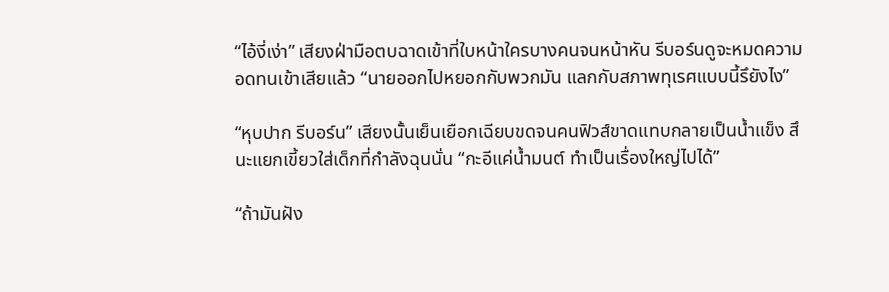“ไอ้งี่เง่า” เสียงฝ่ามือตบฉาดเข้าที่ใบหน้าใครบางคนจนหน้าหัน รีบอร์นดูจะหมดความอดทนเข้าเสียแล้ว “นายออกไปหยอกกับพวกมัน แลกกับสภาพทุเรศแบบนี้รึยังไง”

“หุบปาก รีบอร์น” เสียงนั้นเย็นเยือกเฉียบขดจนคนฟิวส์ขาดแทบกลายเป็นน้ำแข็ง สึนะแยกเขี้ยวใส่เด็กที่กำลังฉุนนั่น “กะอีแค่น้ำมนต์ ทำเป็นเรื่องใหญ่ไปได้”

“ถ้ามันฝัง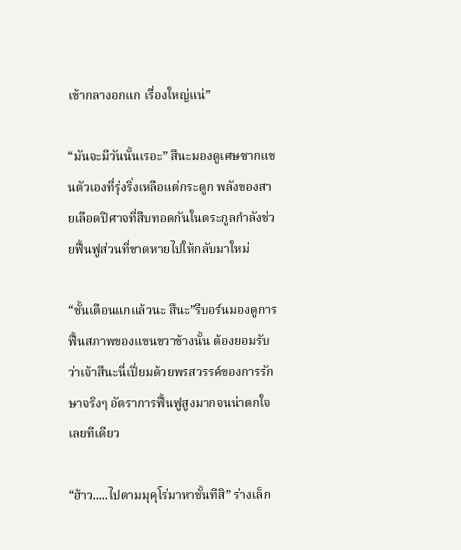เข้ากลางอกแก เรื่องใหญ่แน่”

“มันจะมีวันนั้นเรอะ” สึนะมองดูเศษซากแขนตัวเองที่รุ่งริ่งเหลือแต่กระดูก พลังของสายเลือดปีศาจที่สืบทอดกันในตระกูลกำลังช่วยฟื้นฟูส่วนที่ขาดหายไปให้กลับมาใหม่

“ชั้นเตือนแกแล้วนะ สึนะ”รีบอร์นมองดูการฟื้นสภาพของแขนขวาข้างนั้น ต้องยอมรับว่าเจ้าสึนะนี่เปี่ยมด้วยพรสวรรค์ของการรักษาจริงๆ อัตราการฟื้นฟูสูงมากจนน่าตกใจเลยทีเดียว

“ฮ้าว.....ไปตามมุคุโร่มาหาชั้นทีสิ” ร่างเล็ก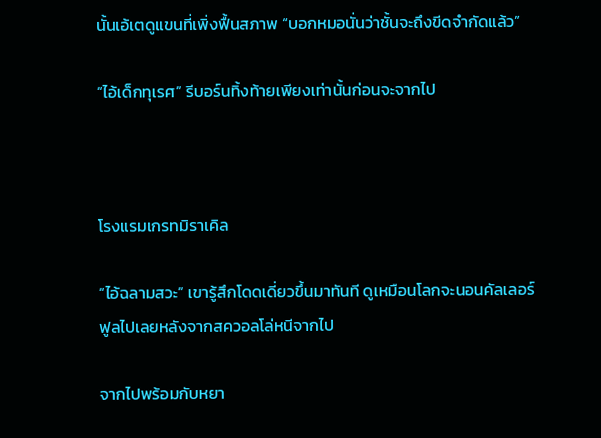นั้นเอ้เตดูแขนที่เพิ่งฟื้นสภาพ “บอกหมอนั่นว่าชั้นจะถึงขีดจำกัดแล้ว”

“ไอ้เด็กทุเรศ” รีบอร์นทิ้งท้ายเพียงเท่านั้นก่อนจะจากไป



โรงแรมเกรทมิราเคิล

“ไอ้ฉลามสวะ” เขารู้สึกโดดเดี่ยวขึ้นมาทันที ดูเหมือนโลกจะนอนคัลเลอร์ฟูลไปเลยหลังจากสควอลโล่หนีจากไป

จากไปพร้อมกับหยา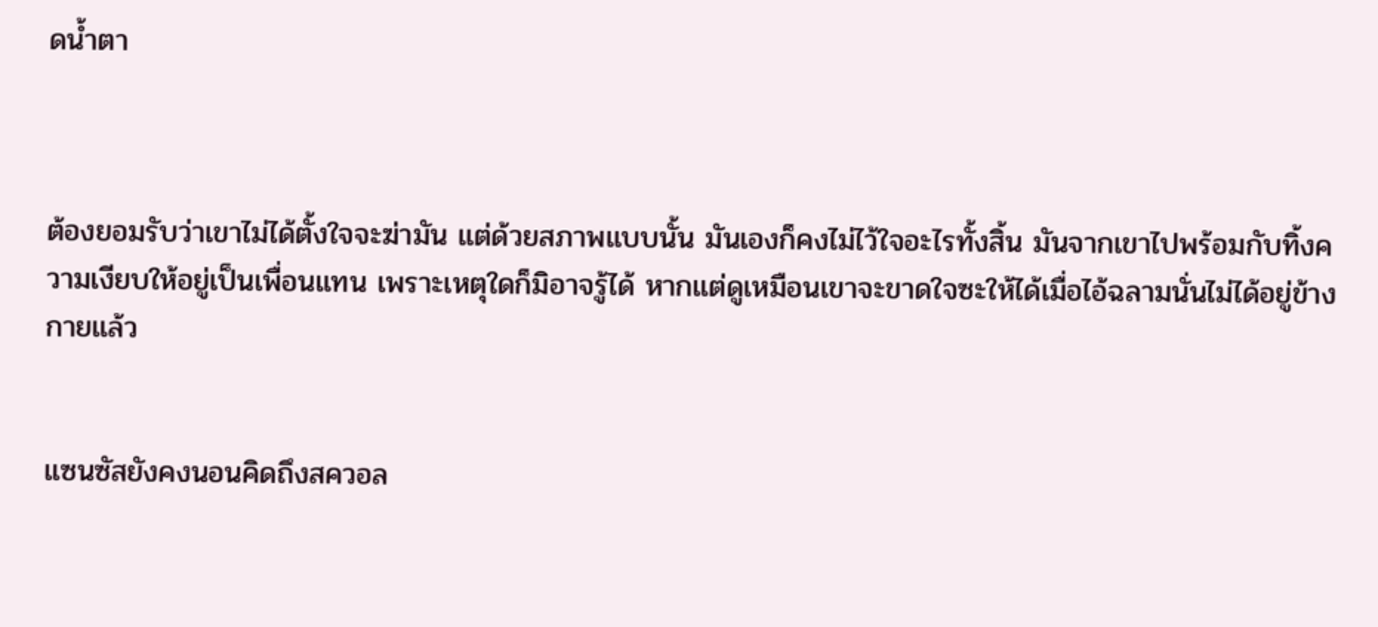ดน้ำตา



ต้องยอมรับว่าเขาไม่ได้ตั้งใจจะฆ่ามัน แต่ด้วยสภาพแบบนั้น มันเองก็คงไม่ไว้ใจอะไรทั้งสิ้น มันจากเขาไปพร้อมกับทิ้งความเงียบให้อยู่เป็นเพื่อนแทน เพราะเหตุใดก็มิอาจรู้ได้ หากแต่ดูเหมือนเขาจะขาดใจซะให้ได้เมื่อไอ้ฉลามนั่นไม่ได้อยู่ข้างกายแล้ว


แซนซัสยังคงนอนคิดถึงสควอล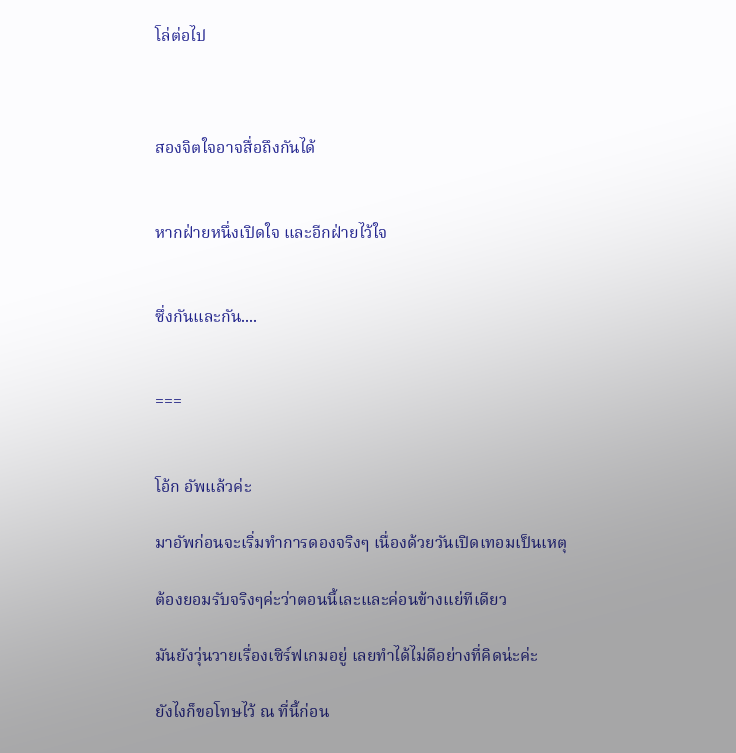โล่ต่อไป



สองจิตใจอาจสื่อถึงกันได้


หากฝ่ายหนึ่งเปิดใจ และอีกฝ่ายไว้ใจ


ซึ่งกันและกัน....


===


โอ้ก อัพแล้วค่ะ

มาอัพก่อนจะเริ่มทำการดองจริงๆ เนื่องด้วยวันเปิดเทอมเป็นเหตุ

ต้องยอมรับจริงๆค่ะว่าตอนนี้เละและค่อนข้างแย่ทีเดียว

มันยังวุ่นวายเรื่องเซิร์ฟเกมอยู่ เลยทำได้ไม่ดีอย่างที่คิดน่ะค่ะ

ยังไงก็ขอโทษไว้ ณ ที่นี้ก่อน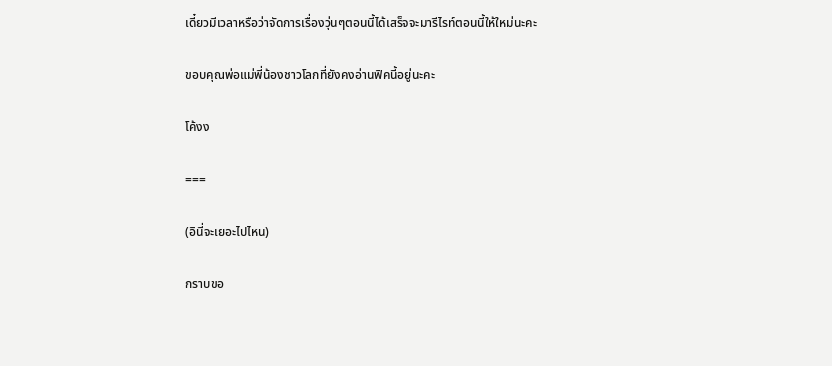เดี๋ยวมีเวลาหรือว่าจัดการเรื่องวุ่นๆตอนนี้ได้เสร็จจะมารีไรท์ตอนนี้ให้ใหม่นะคะ

ขอบคุณพ่อแม่พี่น้องชาวโลกที่ยังคงอ่านฟิคนี้อยู่นะคะ

โค้งง

===

(อินี่จะเยอะไปไหน)

กราบขอ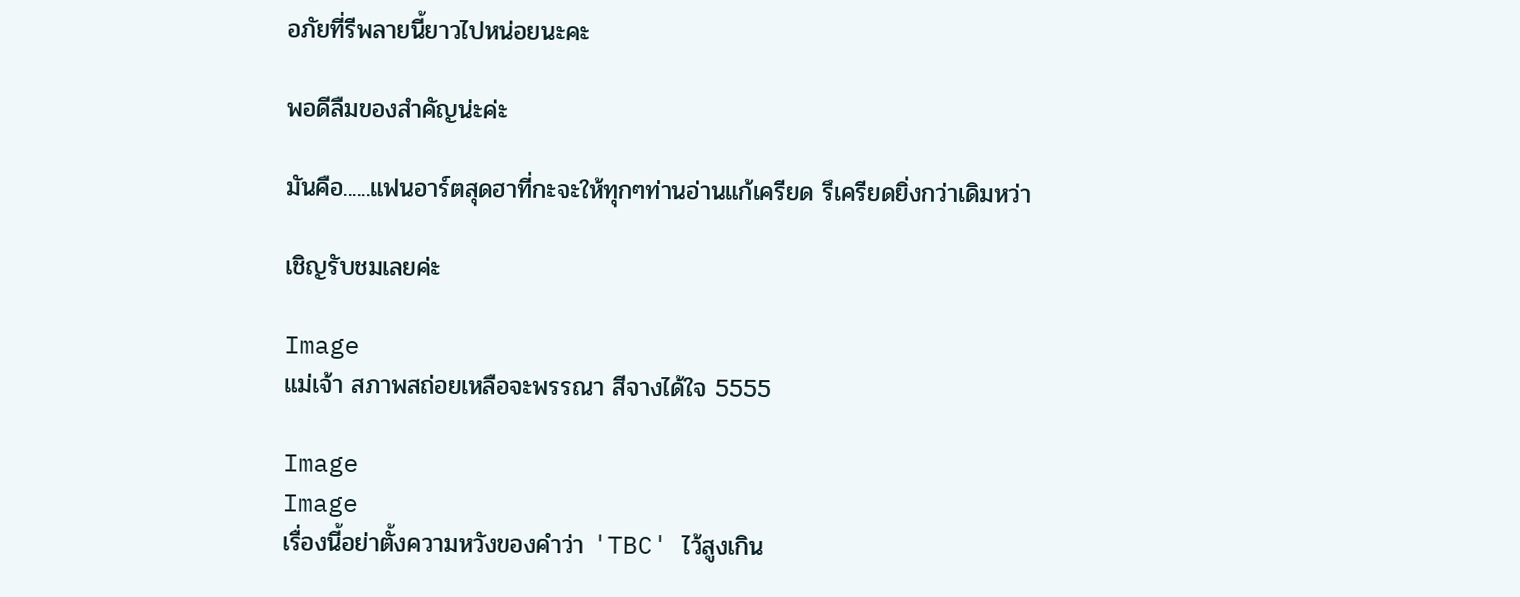อภัยที่รีพลายนี้ยาวไปหน่อยนะคะ

พอดีลืมของสำคัญน่ะค่ะ

มันคือ......แฟนอาร์ตสุดฮาที่กะจะให้ทุกๆท่านอ่านแก้เครียด รึเครียดยิ่งกว่าเดิมหว่า

เชิญรับชมเลยค่ะ

Image
แม่เจ้า สภาพสถ่อยเหลือจะพรรณา สีจางได้ใจ 5555

Image
Image
เรื่องนี้อย่าตั้งความหวังของคำว่า 'TBC' ไว้สูงเกิน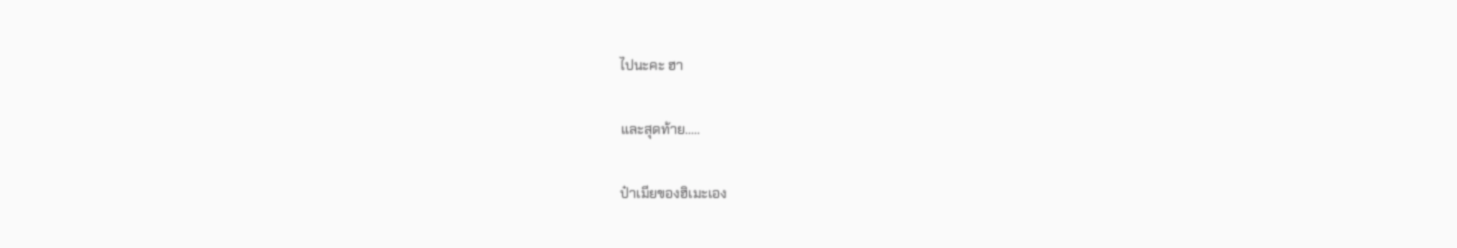ไปนะคะ ฮา

และสุดท้าย.....

ป๋าเมียของฮิเมะเอง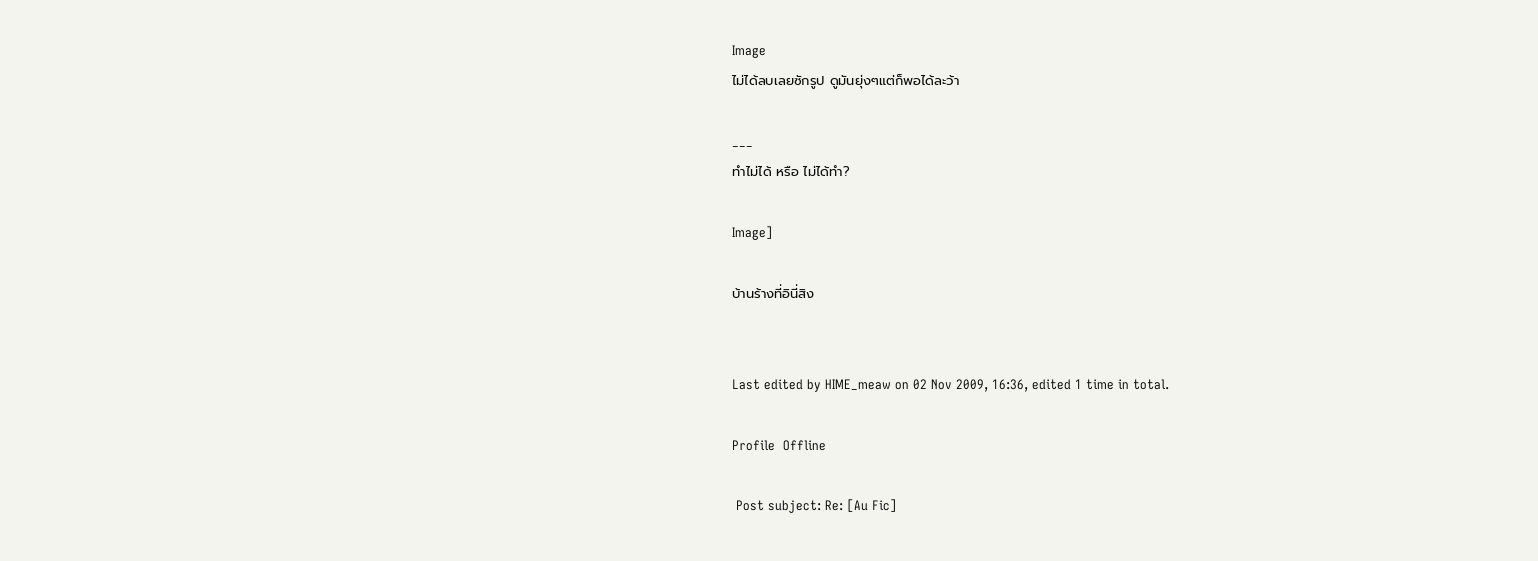Image
ไม่ได้ลบเลยซักรูป ดูมันยุ่งๆแต่ก็พอได้ละว้า

___
ทำไม่ได้ หรือ ไม่ได้ทำ?

Image]

บ้านร้างที่อินี่สิง


Last edited by HIME_meaw on 02 Nov 2009, 16:36, edited 1 time in total.

Profile  Offline

 Post subject: Re: [Au Fic]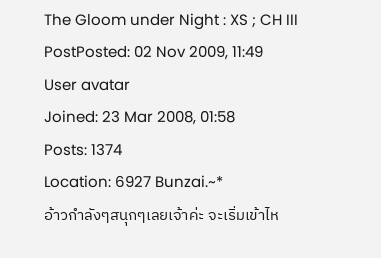The Gloom under Night : XS ; CH III
PostPosted: 02 Nov 2009, 11:49
User avatar
Joined: 23 Mar 2008, 01:58
Posts: 1374
Location: 6927 Bunzai.~*
อ้าวกำลังๆสนุกๆเลยเจ้าค่ะ จะเริ่มเข้าไห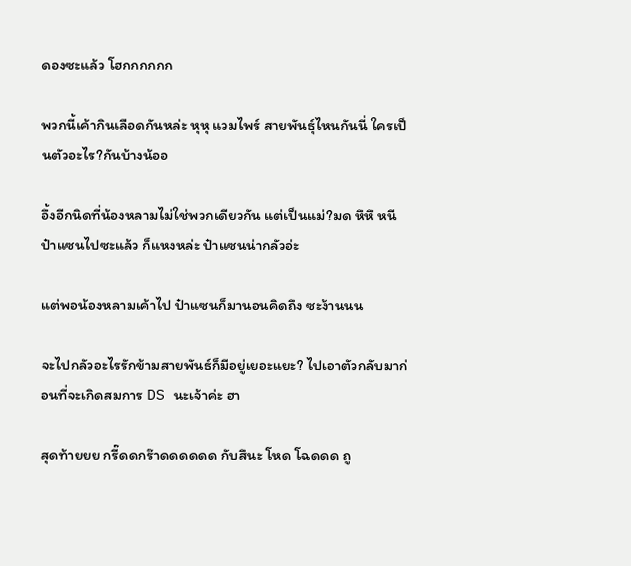ดองซะแล้ว โฮกกกกกก

พวกนี้เค้ากินเลือดกันหล่ะ หุหุ แวมไพร์ สายพันธุ์ไหนกันนี่ ใครเป็นตัวอะไร?กันบ้างน้ออ

อึ้งอีกนิดที่น้องหลามไม่ใช่พวกเดียวกัน แต่เป็นแม่?มด หึหึ หนีป๋าแซนไปซะแล้ว ก็แหงหล่ะ ป๋าแซนน่ากลัวอ่ะ

แต่พอน้องหลามเค้าไป ป๋าแซนก็มานอนคิดถึง ซะง้านนน

จะไปกลัวอะไรรักข้ามสายพันธ์ก็มีอยู่เยอะแยะ? ไปเอาตัวกลับมาก่อนที่จะเกิดสมการ DS นะเจ้าค่ะ ฮา

สุดท้ายยย กรี๊ดดกร๊าดดดดดด กับสึนะ โหด โฉดดด ถู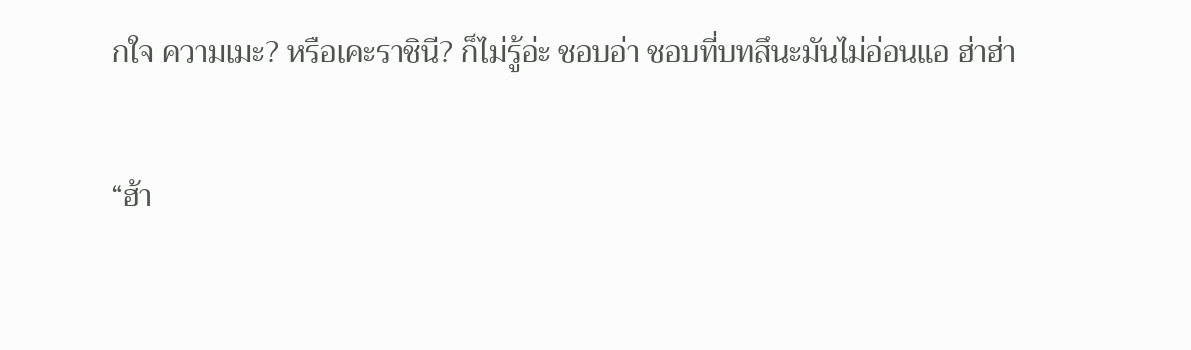กใจ ความเมะ? หรือเคะราชินี? ก็ไม่รู้อ่ะ ชอบอ่า ชอบที่บทสึนะมันไม่อ่อนแอ ฮ่าฮ่า

“ฮ้า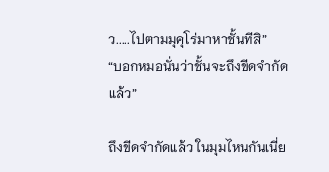ว.....ไปตามมุคุโร่มาหาชั้นทีสิ”
“บอกหมอนั่นว่าชั้นจะถึงขีดจำกัดแล้ว”

ถึงขีดจำกัดแล้ว ในมุมไหนกันเนี่ย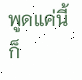พูดแค่นี้ก็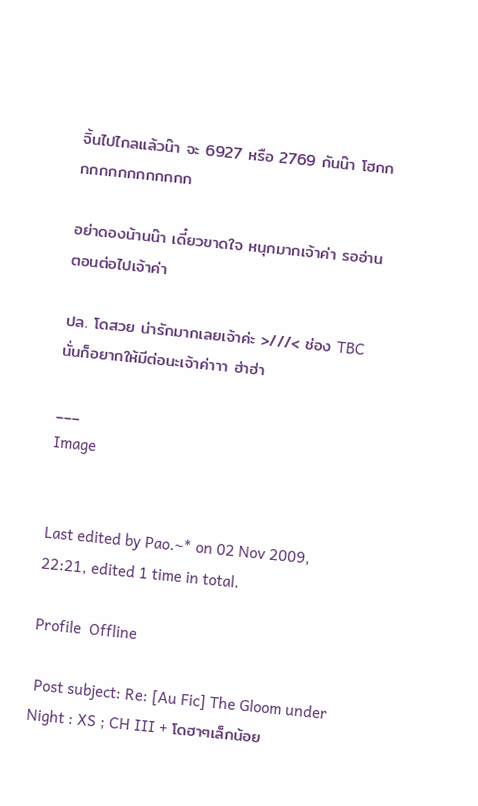จิ้นไปไกลแล้วน๊า จะ 6927 หรือ 2769 กันน๊า โฮกกกกกกกกกกกกกก

อย่าดองน้านน๊า เดี๋ยวขาดใจ หนุกมากเจ้าค่า รออ่านตอนต่อไปเจ้าค่า

ปล. โดสวย น่ารักมากเลยเจ้าค่ะ >///< ช่อง TBC นั่นก็อยากให้มีต่อนะเจ้าค่าาา ฮ่าฮ่า

___
Image


Last edited by Pao.~* on 02 Nov 2009, 22:21, edited 1 time in total.

Profile  Offline

 Post subject: Re: [Au Fic] The Gloom under Night : XS ; CH III + โดฮาๆเล็กน้อย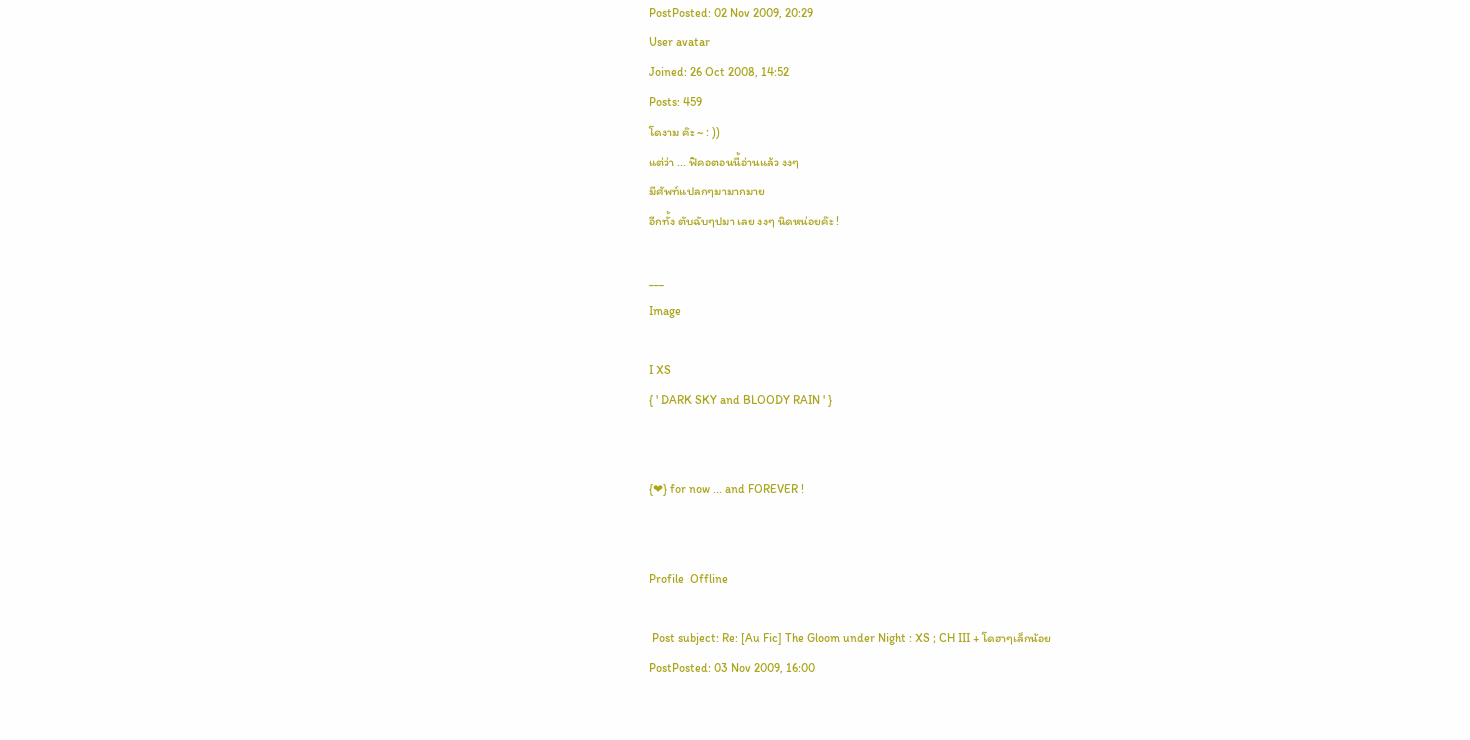PostPosted: 02 Nov 2009, 20:29
User avatar
Joined: 26 Oct 2008, 14:52
Posts: 459
โดงาม ค๊ะ ~ : ))
แต่ว่า ... ฟิคอตอนนี้อ่านแล้ว งงๆ
มีศัพท์แปลกๆมามากมาย
อีกทั้ง ตับฉับๆปมา เลย งงๆ นิดหน่อยค๊ะ !

___
Image

I XS
{ ' DARK SKY and BLOODY RAIN ' }


{❤} for now ... and FOREVER !


Profile  Offline

 Post subject: Re: [Au Fic] The Gloom under Night : XS ; CH III + โดฮาๆเล็กน้อย
PostPosted: 03 Nov 2009, 16:00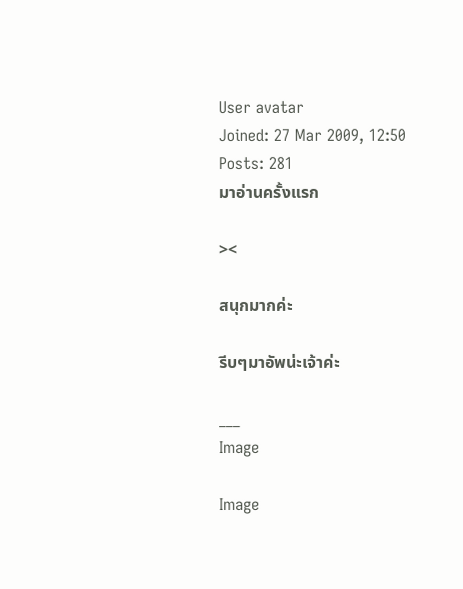User avatar
Joined: 27 Mar 2009, 12:50
Posts: 281
มาอ่านครั้งแรก

><

สนุกมากค่ะ

รีบๆมาอัพน่ะเจ้าค่ะ

___
Image

Image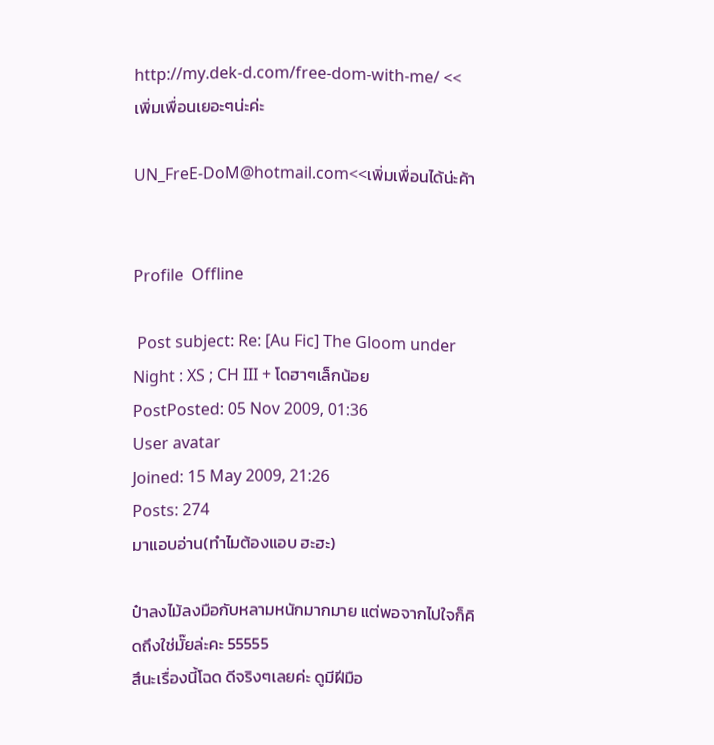http://my.dek-d.com/free-dom-with-me/ << เพิ่มเพื่อนเยอะๆน่ะค่ะ

UN_FreE-DoM@hotmail.com<<เพิ่มเพื่อนได้น่ะค้า


Profile  Offline

 Post subject: Re: [Au Fic] The Gloom under Night : XS ; CH III + โดฮาๆเล็กน้อย
PostPosted: 05 Nov 2009, 01:36
User avatar
Joined: 15 May 2009, 21:26
Posts: 274
มาแอบอ่าน(ทำไมต้องแอบ ฮะฮะ)

ป๋าลงไม้ลงมือกับหลามหนักมากมาย แต่พอจากไปใจก็คิดถึงใช่มั๊ยล่ะคะ 55555
สึนะเรื่องนี้โฉด ดีจริงๆเลยค่ะ ดูมีฝีมือ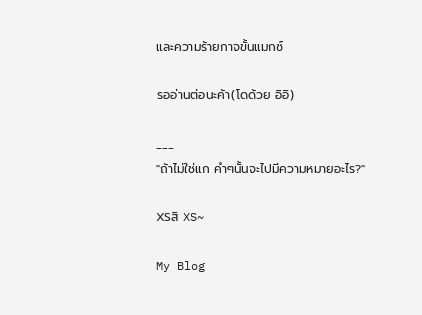และความร้ายกาจขั้นแมกซ์

รออ่านต่อนะค้า(โดด้วย อิอิ)

___
"ถ้าไม่ใช่แก คำๆนั้นจะไปมีความหมายอะไร?"

XSสิ XS~

My Blog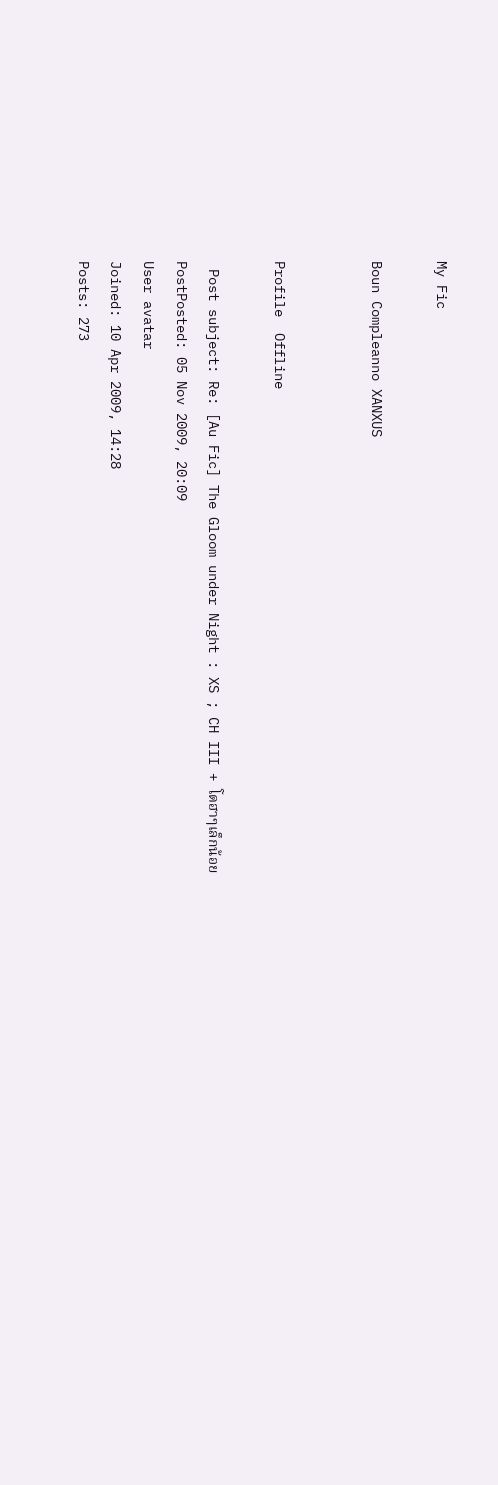My Fic

Boun Compleanno XANXUS


Profile  Offline

 Post subject: Re: [Au Fic] The Gloom under Night : XS ; CH III + โดฮาๆเล็กน้อย
PostPosted: 05 Nov 2009, 20:09
User avatar
Joined: 10 Apr 2009, 14:28
Posts: 273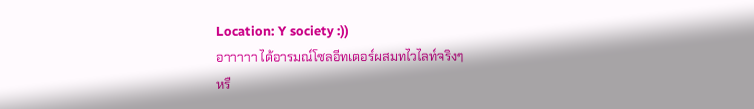Location: Y society :))
อาาาาา ได้อารมณ์โซลอีทเตอร์ผสมทไวไลท์จริงๆ
หรื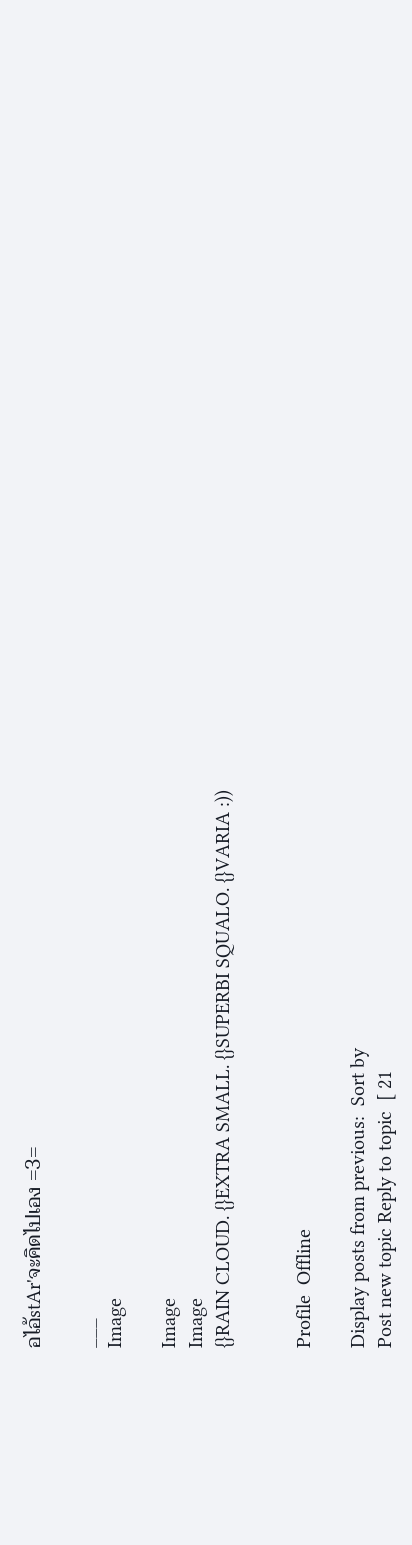อไอ้stAr'จะคิดไปเอง =3=

___
Image

Image
Image
{}RAIN CLOUD. {}EXTRA SMALL. {}SUPERBI SQUALO. {}VARIA :))


Profile  Offline

Display posts from previous:  Sort by
Post new topic Reply to topic  [ 21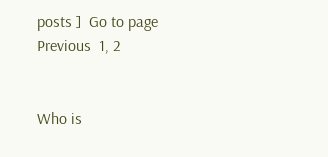posts ]  Go to page Previous  1, 2


Who is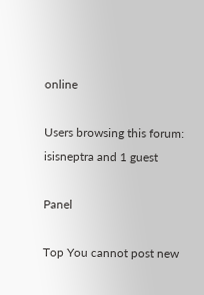online

Users browsing this forum: isisneptra and 1 guest

Panel

Top You cannot post new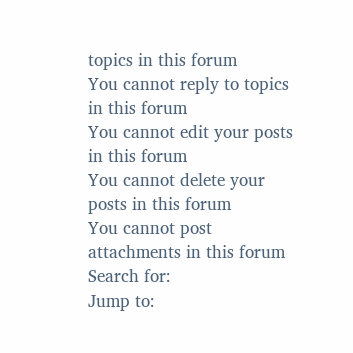topics in this forum
You cannot reply to topics in this forum
You cannot edit your posts in this forum
You cannot delete your posts in this forum
You cannot post attachments in this forum
Search for:
Jump to: